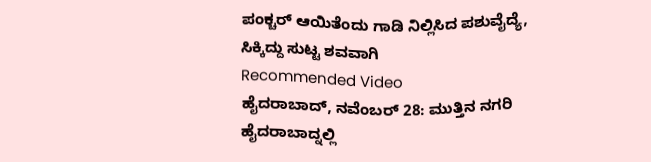ಪಂಕ್ಚರ್ ಆಯಿತೆಂದು ಗಾಡಿ ನಿಲ್ಲಿಸಿದ ಪಶುವೈದ್ಯೆ, ಸಿಕ್ಕಿದ್ದು ಸುಟ್ಟ ಶವವಾಗಿ
Recommended Video
ಹೈದರಾಬಾದ್, ನವೆಂಬರ್ 28: ಮುತ್ತಿನ ನಗರಿ ಹೈದರಾಬಾದ್ನಲ್ಲಿ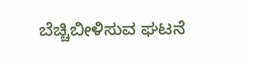ಬೆಚ್ಚಿಬೀಳಿಸುವ ಘಟನೆ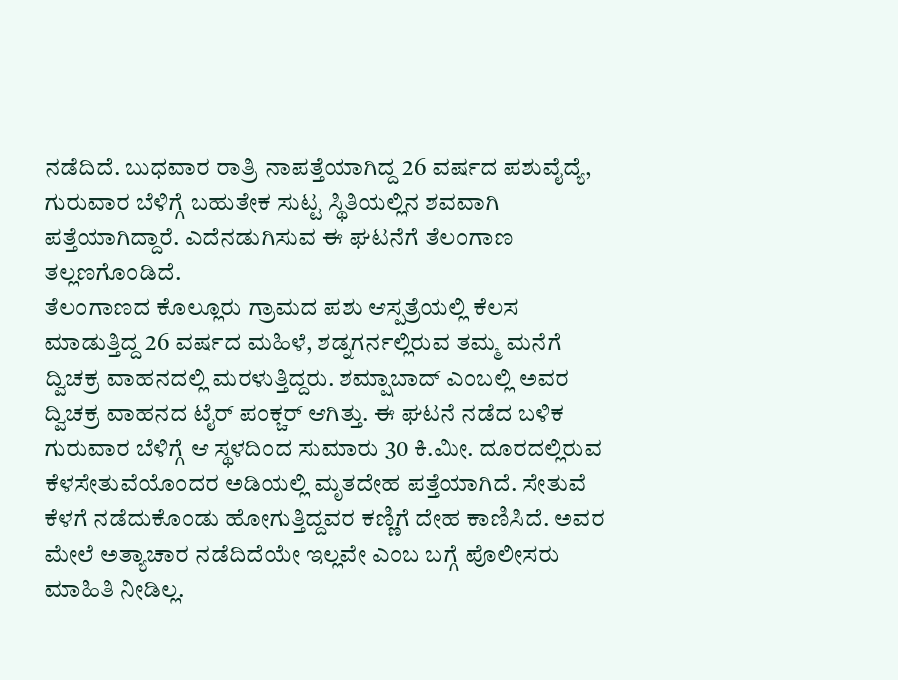ನಡೆದಿದೆ. ಬುಧವಾರ ರಾತ್ರಿ ನಾಪತ್ತೆಯಾಗಿದ್ದ 26 ವರ್ಷದ ಪಶುವೈದ್ಯೆ, ಗುರುವಾರ ಬೆಳಿಗ್ಗೆ ಬಹುತೇಕ ಸುಟ್ಟ ಸ್ಥಿತಿಯಲ್ಲಿನ ಶವವಾಗಿ ಪತ್ತೆಯಾಗಿದ್ದಾರೆ. ಎದೆನಡುಗಿಸುವ ಈ ಘಟನೆಗೆ ತೆಲಂಗಾಣ ತಲ್ಲಣಗೊಂಡಿದೆ.
ತೆಲಂಗಾಣದ ಕೊಲ್ಲೂರು ಗ್ರಾಮದ ಪಶು ಆಸ್ಪತ್ರೆಯಲ್ಲಿ ಕೆಲಸ ಮಾಡುತ್ತಿದ್ದ 26 ವರ್ಷದ ಮಹಿಳೆ, ಶಡ್ನಗರ್ನಲ್ಲಿರುವ ತಮ್ಮ ಮನೆಗೆ ದ್ವಿಚಕ್ರ ವಾಹನದಲ್ಲಿ ಮರಳುತ್ತಿದ್ದರು. ಶಮ್ಷಾಬಾದ್ ಎಂಬಲ್ಲಿ ಅವರ ದ್ವಿಚಕ್ರ ವಾಹನದ ಟೈರ್ ಪಂಕ್ಚರ್ ಆಗಿತ್ತು. ಈ ಘಟನೆ ನಡೆದ ಬಳಿಕ ಗುರುವಾರ ಬೆಳಿಗ್ಗೆ ಆ ಸ್ಥಳದಿಂದ ಸುಮಾರು 30 ಕಿ.ಮೀ. ದೂರದಲ್ಲಿರುವ ಕೆಳಸೇತುವೆಯೊಂದರ ಅಡಿಯಲ್ಲಿ ಮೃತದೇಹ ಪತ್ತೆಯಾಗಿದೆ. ಸೇತುವೆ ಕೆಳಗೆ ನಡೆದುಕೊಂಡು ಹೋಗುತ್ತಿದ್ದವರ ಕಣ್ಣಿಗೆ ದೇಹ ಕಾಣಿಸಿದೆ. ಅವರ ಮೇಲೆ ಅತ್ಯಾಚಾರ ನಡೆದಿದೆಯೇ ಇಲ್ಲವೇ ಎಂಬ ಬಗ್ಗೆ ಪೊಲೀಸರು ಮಾಹಿತಿ ನೀಡಿಲ್ಲ.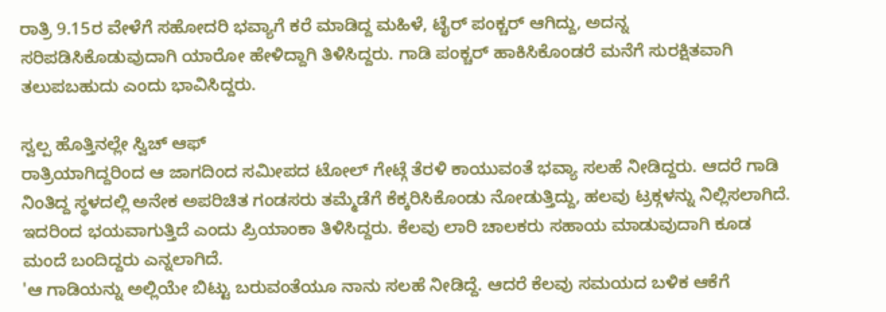ರಾತ್ರಿ 9.15ರ ವೇಳೆಗೆ ಸಹೋದರಿ ಭವ್ಯಾಗೆ ಕರೆ ಮಾಡಿದ್ದ ಮಹಿಳೆ, ಟೈರ್ ಪಂಕ್ಚರ್ ಆಗಿದ್ದು, ಅದನ್ನ ಸರಿಪಡಿಸಿಕೊಡುವುದಾಗಿ ಯಾರೋ ಹೇಳಿದ್ದಾಗಿ ತಿಳಿಸಿದ್ದರು. ಗಾಡಿ ಪಂಕ್ಚರ್ ಹಾಕಿಸಿಕೊಂಡರೆ ಮನೆಗೆ ಸುರಕ್ಷಿತವಾಗಿ ತಲುಪಬಹುದು ಎಂದು ಭಾವಿಸಿದ್ದರು.

ಸ್ವಲ್ಪ ಹೊತ್ತಿನಲ್ಲೇ ಸ್ವಿಚ್ ಆಫ್
ರಾತ್ರಿಯಾಗಿದ್ದರಿಂದ ಆ ಜಾಗದಿಂದ ಸಮೀಪದ ಟೋಲ್ ಗೇಟ್ಗೆ ತೆರಳಿ ಕಾಯುವಂತೆ ಭವ್ಯಾ ಸಲಹೆ ನೀಡಿದ್ದರು. ಆದರೆ ಗಾಡಿ ನಿಂತಿದ್ದ ಸ್ಥಳದಲ್ಲಿ ಅನೇಕ ಅಪರಿಚಿತ ಗಂಡಸರು ತಮ್ಮೆಡೆಗೆ ಕೆಕ್ಕರಿಸಿಕೊಂಡು ನೋಡುತ್ತಿದ್ದು, ಹಲವು ಟ್ರಕ್ಗಳನ್ನು ನಿಲ್ಲಿಸಲಾಗಿದೆ. ಇದರಿಂದ ಭಯವಾಗುತ್ತಿದೆ ಎಂದು ಪ್ರಿಯಾಂಕಾ ತಿಳಿಸಿದ್ದರು. ಕೆಲವು ಲಾರಿ ಚಾಲಕರು ಸಹಾಯ ಮಾಡುವುದಾಗಿ ಕೂಡ ಮಂದೆ ಬಂದಿದ್ದರು ಎನ್ನಲಾಗಿದೆ.
'ಆ ಗಾಡಿಯನ್ನು ಅಲ್ಲಿಯೇ ಬಿಟ್ಟು ಬರುವಂತೆಯೂ ನಾನು ಸಲಹೆ ನೀಡಿದ್ದೆ. ಆದರೆ ಕೆಲವು ಸಮಯದ ಬಳಿಕ ಆಕೆಗೆ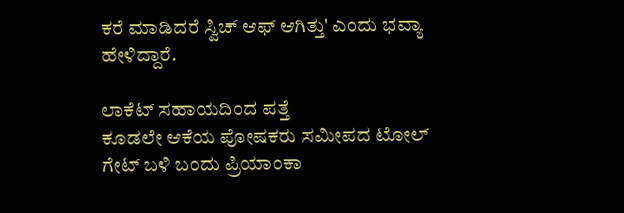ಕರೆ ಮಾಡಿದರೆ ಸ್ವಿಚ್ ಆಫ್ ಆಗಿತ್ತು' ಎಂದು ಭವ್ಯಾ ಹೇಳಿದ್ದಾರೆ.

ಲಾಕೆಟ್ ಸಹಾಯದಿಂದ ಪತ್ತೆ
ಕೂಡಲೇ ಆಕೆಯ ಪೋಷಕರು ಸಮೀಪದ ಟೋಲ್ ಗೇಟ್ ಬಳಿ ಬಂದು ಪ್ರಿಯಾಂಕಾ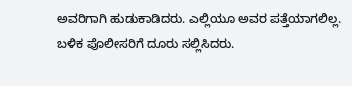ಅವರಿಗಾಗಿ ಹುಡುಕಾಡಿದರು. ಎಲ್ಲಿಯೂ ಅವರ ಪತ್ತೆಯಾಗಲಿಲ್ಲ. ಬಳಿಕ ಪೊಲೀಸರಿಗೆ ದೂರು ಸಲ್ಲಿಸಿದರು.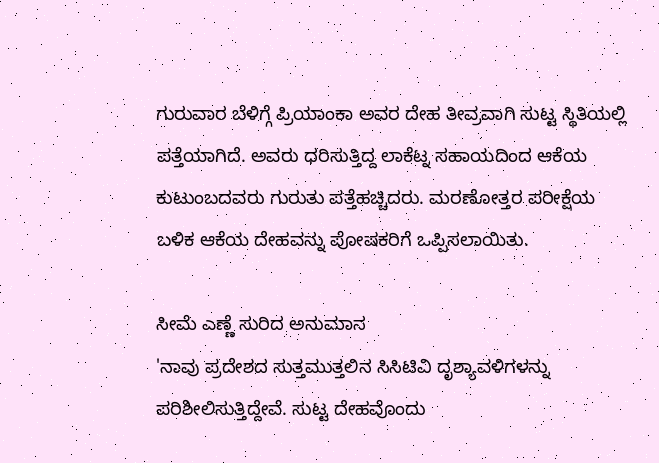ಗುರುವಾರ ಬೆಳಿಗ್ಗೆ ಪ್ರಿಯಾಂಕಾ ಅವರ ದೇಹ ತೀವ್ರವಾಗಿ ಸುಟ್ಟ ಸ್ಥಿತಿಯಲ್ಲಿ ಪತ್ತೆಯಾಗಿದೆ. ಅವರು ಧರಿಸುತ್ತಿದ್ದ ಲಾಕೆಟ್ನ ಸಹಾಯದಿಂದ ಆಕೆಯ ಕುಟುಂಬದವರು ಗುರುತು ಪತ್ತೆಹಚ್ಚಿದರು. ಮರಣೋತ್ತರ ಪರೀಕ್ಷೆಯ ಬಳಿಕ ಆಕೆಯ ದೇಹವನ್ನು ಪೋಷಕರಿಗೆ ಒಪ್ಪಿಸಲಾಯಿತು.

ಸೀಮೆ ಎಣ್ಣೆ ಸುರಿದ ಅನುಮಾನ
'ನಾವು ಪ್ರದೇಶದ ಸುತ್ತಮುತ್ತಲಿನ ಸಿಸಿಟಿವಿ ದೃಶ್ಯಾವಳಿಗಳನ್ನು ಪರಿಶೀಲಿಸುತ್ತಿದ್ದೇವೆ. ಸುಟ್ಟ ದೇಹವೊಂದು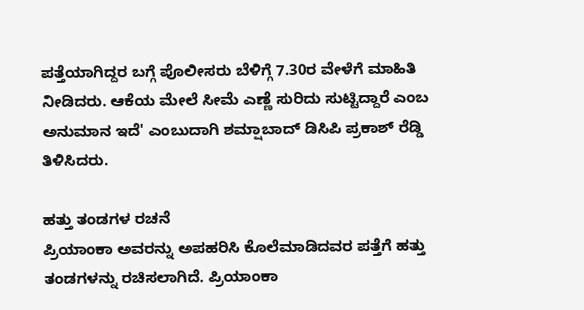ಪತ್ತೆಯಾಗಿದ್ದರ ಬಗ್ಗೆ ಪೊಲೀಸರು ಬೆಳಿಗ್ಗೆ 7.30ರ ವೇಳೆಗೆ ಮಾಹಿತಿ ನೀಡಿದರು. ಆಕೆಯ ಮೇಲೆ ಸೀಮೆ ಎಣ್ಣೆ ಸುರಿದು ಸುಟ್ಟಿದ್ದಾರೆ ಎಂಬ ಅನುಮಾನ ಇದೆ' ಎಂಬುದಾಗಿ ಶಮ್ಷಾಬಾದ್ ಡಿಸಿಪಿ ಪ್ರಕಾಶ್ ರೆಡ್ಡಿ ತಿಳಿಸಿದರು.

ಹತ್ತು ತಂಡಗಳ ರಚನೆ
ಪ್ರಿಯಾಂಕಾ ಅವರನ್ನು ಅಪಹರಿಸಿ ಕೊಲೆಮಾಡಿದವರ ಪತ್ತೆಗೆ ಹತ್ತು ತಂಡಗಳನ್ನು ರಚಿಸಲಾಗಿದೆ. ಪ್ರಿಯಾಂಕಾ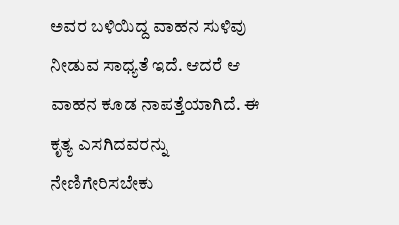ಅವರ ಬಳಿಯಿದ್ದ ವಾಹನ ಸುಳಿವು ನೀಡುವ ಸಾಧ್ಯತೆ ಇದೆ. ಆದರೆ ಆ ವಾಹನ ಕೂಡ ನಾಪತ್ತೆಯಾಗಿದೆ. ಈ ಕೃತ್ಯ ಎಸಗಿದವರನ್ನು ನೇಣಿಗೇರಿಸಬೇಕು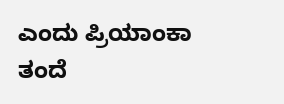ಎಂದು ಪ್ರಿಯಾಂಕಾ ತಂದೆ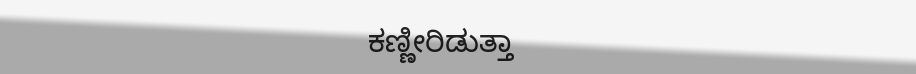ಕಣ್ಣೀರಿಡುತ್ತಾ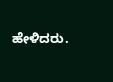ಹೇಳಿದರು.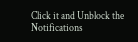Click it and Unblock the Notifications